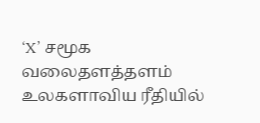‘X’ சமூக வலைதளத்தளம் உலகளாவிய ரீதியில்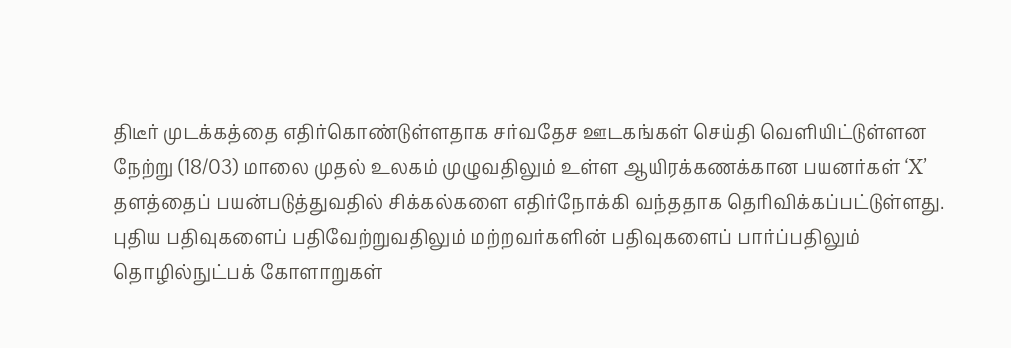திடீர் முடக்கத்தை எதிர்கொண்டுள்ளதாக சர்வதேச ஊடகங்கள் செய்தி வெளியிட்டுள்ளன
நேற்று (18/03) மாலை முதல் உலகம் முழுவதிலும் உள்ள ஆயிரக்கணக்கான பயனர்கள் ‘X’ தளத்தைப் பயன்படுத்துவதில் சிக்கல்களை எதிர்நோக்கி வந்ததாக தெரிவிக்கப்பட்டுள்ளது.
புதிய பதிவுகளைப் பதிவேற்றுவதிலும் மற்றவர்களின் பதிவுகளைப் பார்ப்பதிலும் தொழில்நுட்பக் கோளாறுகள்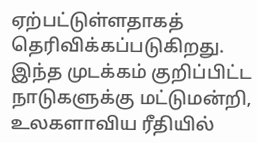ஏற்பட்டுள்ளதாகத் தெரிவிக்கப்படுகிறது.
இந்த முடக்கம் குறிப்பிட்ட நாடுகளுக்கு மட்டுமன்றி, உலகளாவிய ரீதியில்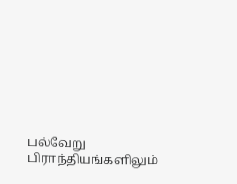பல்வேறு பிராந்தியங்களிலும்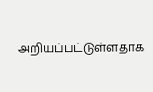அறியப்பட்டுள்ளதாக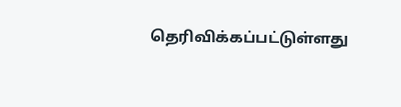தெரிவிக்கப்பட்டுள்ளது